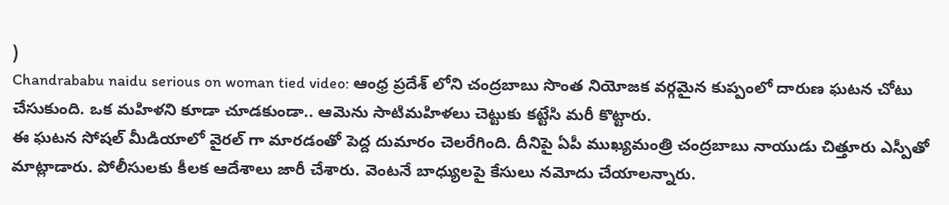)
Chandrababu naidu serious on woman tied video: ఆంధ్ర ప్రదేశ్ లోని చంద్రబాబు సొంత నియోజక వర్గమైన కుప్పంలో దారుణ ఘటన చోటు చేసుకుంది. ఒక మహిళని కూడా చూడకుండా.. ఆమెను సాటిమహిళలు చెట్టుకు కట్టేసి మరీ కొట్టారు.
ఈ ఘటన సోషల్ మీడియాలో వైరల్ గా మారడంతో పెద్ద దుమారం చెలరేగింది. దీనిపై ఏపీ ముఖ్యమంత్రి చంద్రబాబు నాయుడు చిత్తూరు ఎస్పీతో మాట్లాడారు. పోలీసులకు కీలక ఆదేశాలు జారీ చేశారు. వెంటనే బాధ్యులపై కేసులు నమోదు చేయాలన్నారు.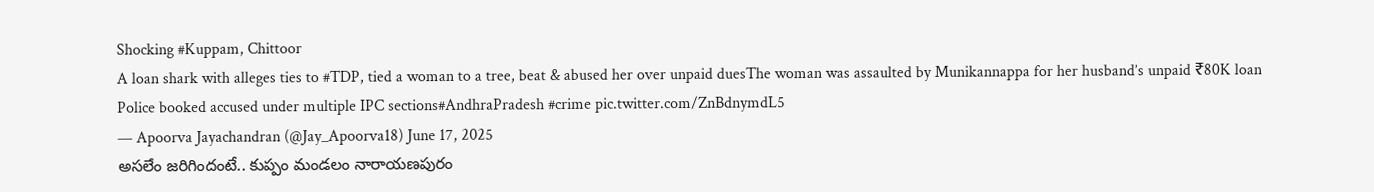Shocking #Kuppam, Chittoor
A loan shark with alleges ties to #TDP, tied a woman to a tree, beat & abused her over unpaid duesThe woman was assaulted by Munikannappa for her husband’s unpaid ₹80K loan
Police booked accused under multiple IPC sections#AndhraPradesh #crime pic.twitter.com/ZnBdnymdL5
— Apoorva Jayachandran (@Jay_Apoorva18) June 17, 2025
అసలేం జరిగిందంటే.. కుప్పం మండలం నారాయణపురం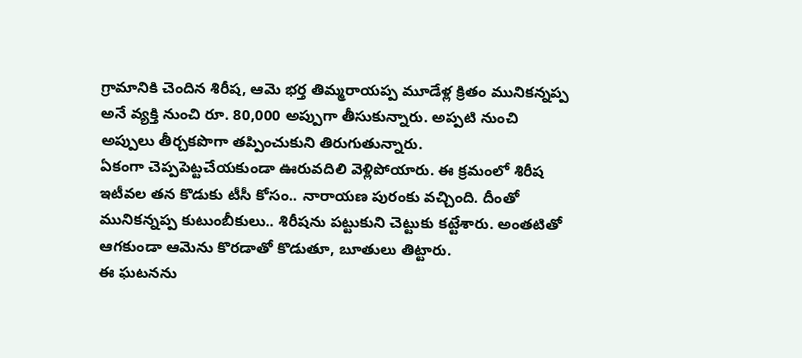గ్రామానికి చెందిన శిరీష, ఆమె భర్త తిమ్మరాయప్ప మూడేళ్ల క్రితం మునికన్నప్ప అనే వ్యక్తి నుంచి రూ. 80,000 అప్పుగా తీసుకున్నారు. అప్పటి నుంచి అప్పులు తీర్చకపొగా తప్పించుకుని తిరుగుతున్నారు.
ఏకంగా చెప్పపెట్టచేయకుండా ఊరువదిలి వెళ్లిపోయారు. ఈ క్రమంలో శిరీష ఇటీవల తన కొడుకు టీసీ కోసం.. నారాయణ పురంకు వచ్చింది. దీంతో మునికన్నప్ప కుటుంబీకులు.. శిరీషను పట్టుకుని చెట్టుకు కట్టేశారు. అంతటితో ఆగకుండా ఆమెను కొరడాతో కొడుతూ, బూతులు తిట్టారు.
ఈ ఘటనను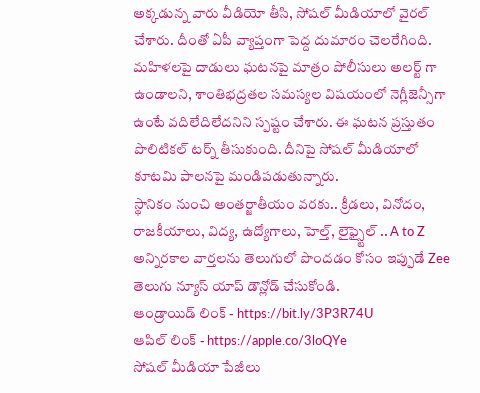అక్కడున్న వారు వీడియో తీసి, సోషల్ మీడియాలో వైరల్ చేశారు. దీంతో ఏపీ వ్యాప్తంగా పెద్ద దుమారం చెలరేగింది. మహిళలపై దాడులు ఘటనపై మాత్రం పోలీసులు అలర్ట్ గా ఉండాలని, శాంతిభద్రతల సమస్యల విషయంలో నెగ్లీజెన్సీగా ఉంటే వదిలేదిలేదనిని స్పష్టం చేశారు. ఈ ఘటన ప్రస్తుతం పొలిటికల్ టర్న్ తీసుకుంది. దీనిపై సోషల్ మీడియాలో కూటమి పాలనపై మండిపడుతున్నారు.
స్థానికం నుంచి అంతర్జాతీయం వరకు.. క్రీడలు, వినోదం, రాజకీయాలు, విద్య, ఉద్యోగాలు, హెల్త్, లైఫ్స్టైల్ .. A to Z అన్నిరకాల వార్తలను తెలుగులో పొందడం కోసం ఇప్పుడే Zee తెలుగు న్యూస్ యాప్ డౌన్లోడ్ చేసుకోండి.
ఆండ్రాయిడ్ లింక్ - https://bit.ly/3P3R74U
ఆపిల్ లింక్ - https://apple.co/3loQYe
సోషల్ మీడియా పేజీలు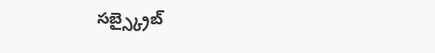సబ్స్క్రైబ్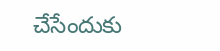చేసేందుకు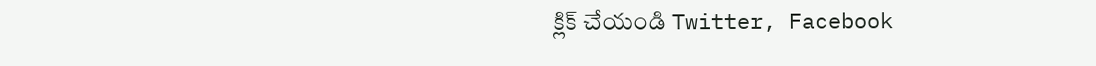క్లిక్ చేయండి Twitter, Facebook